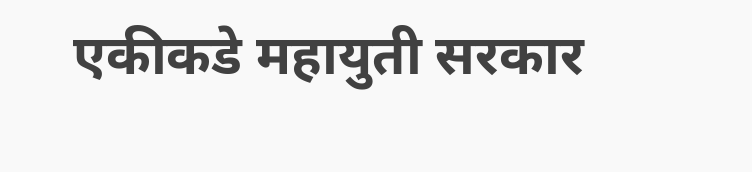एकीकडे महायुती सरकार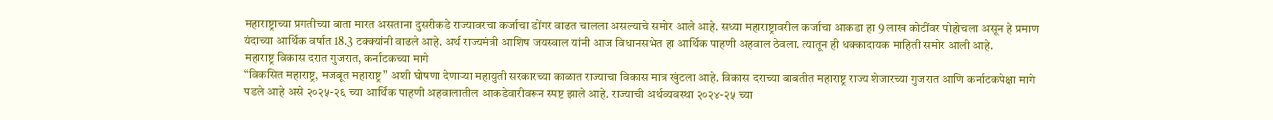महाराष्ट्राच्या प्रगतीच्या बाता मारत असताना दुसरीकडे राज्यावरचा कर्जाचा डोंगर वाढत चालला असल्याचे समोर आले आहे. सध्या महाराष्ट्रावरील कर्जाचा आकडा हा 9 लाख कोटींवर पोहोचला असून हे प्रमाण यंदाच्या आर्थिक वर्षात 18.3 टक्क्यांनी वाढले आहे. अर्थ राज्यमंत्री आशिष जयस्वाल यांनी आज विधानसभेत हा आर्थिक पाहणी अहवाल ठेवला. त्यातून ही धक्कादायक माहिती समोर आली आहे.
महाराष्ट्र विकास दरात गुजरात, कर्नाटकच्या मागे
“विकसित महाराष्ट्र, मजबूत महाराष्ट्र” अशी घोषणा देणाऱ्या महायुती सरकारच्या काळात राज्याचा विकास मात्र खुंटला आहे. विकास दराच्या बाबतीत महाराष्ट्र राज्य शेजारच्या गुजरात आणि कर्नाटकपेक्षा मागे पडले आहे असे २०२५-२६ च्या आर्थिक पाहणी अहवालातील आकडेवारीवरून स्पष्ट झाले आहे. राज्याची अर्थव्यवस्था २०२४-२५ च्या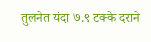तुलनेत यंदा ७.९ टक्के दराने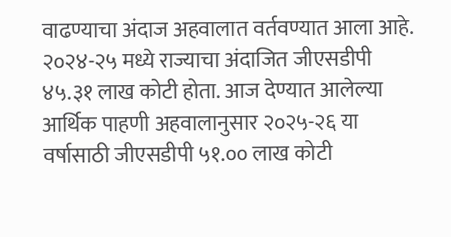वाढण्याचा अंदाज अहवालात वर्तवण्यात आला आहे. २०२४-२५ मध्ये राज्याचा अंदाजित जीएसडीपी ४५.३१ लाख कोटी होता. आज देण्यात आलेल्या आर्थिक पाहणी अहवालानुसार २०२५-२६ या वर्षासाठी जीएसडीपी ५१.०० लाख कोटी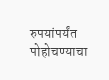रुपयांपर्यंत पोहोचण्याचा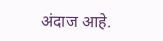अंदाज आहे.